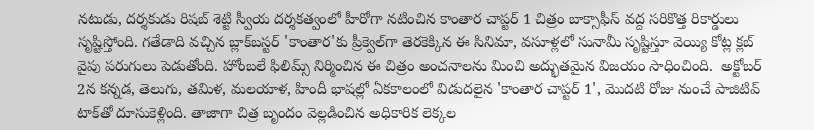నటుడు, దర్శకుడు రిషబ్ శెట్టి స్వీయ దర్శకత్వంలో హీరోగా నటించిన కాంతార చాప్టర్ 1 చిత్రం బాక్సాఫీస్ వద్ద సరికొత్త రికార్డులు సృష్టిస్తోంది. గతేడాది వచ్చిన బ్లాక్‌బస్టర్ 'కాంతార'కు ప్రీక్వెల్‌గా తెరకెక్కిన ఈ సినిమా, వసూళ్లలో సునామీ సృష్టిస్తూ వెయ్యి కోట్ల క్లబ్ వైపు పరుగులు పెడుతోంది. హోంబలే ఫిలిమ్స్ నిర్మించిన ఈ చిత్రం అంచనాలను మించి అద్భుతమైన విజయం సాధించింది.  అక్టోబర్ 2న కన్నడ, తెలుగు, తమిళ, మలయాళ, హిందీ భాషల్లో ఏకకాలంలో విడుదలైన 'కాంతార చాప్టర్ 1', మొదటి రోజు నుంచే పాజిటివ్ టాక్‌తో దూసుకెళ్లింది. తాజాగా చిత్ర బృందం వెల్లడించిన అధికారిక లెక్కల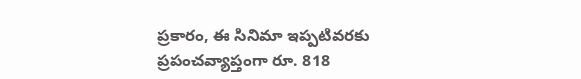ప్రకారం, ఈ సినిమా ఇప్పటివరకు ప్రపంచవ్యాప్తంగా రూ. 818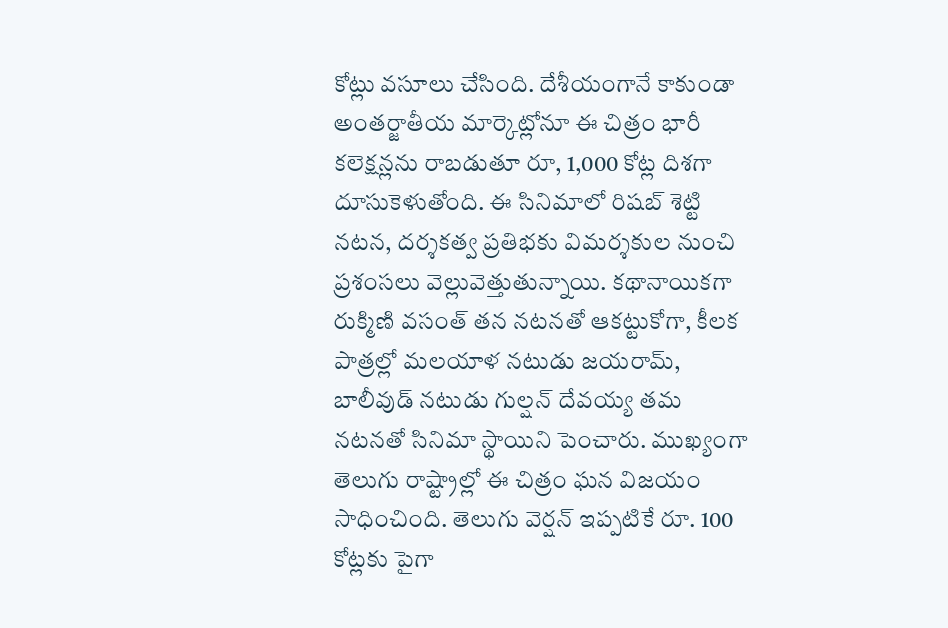కోట్లు వసూలు చేసింది. దేశీయంగానే కాకుండా అంతర్జాతీయ మార్కెట్లోనూ ఈ చిత్రం భారీ కలెక్షన్లను రాబడుతూ రూ, 1,000 కోట్ల దిశగా దూసుకెళుతోంది. ఈ సినిమాలో రిషబ్ శెట్టి నటన, దర్శకత్వ ప్రతిభకు విమర్శకుల నుంచి ప్రశంసలు వెల్లువెత్తుతున్నాయి. కథానాయికగా రుక్మిణి వసంత్ తన నటనతో ఆకట్టుకోగా, కీలక పాత్రల్లో మలయాళ నటుడు జయరామ్, బాలీవుడ్ నటుడు గుల్షన్ దేవయ్య తమ నటనతో సినిమా స్థాయిని పెంచారు. ముఖ్యంగా తెలుగు రాష్ట్రాల్లో ఈ చిత్రం ఘన విజయం సాధించింది. తెలుగు వెర్షన్ ఇప్పటికే రూ. 100 కోట్లకు పైగా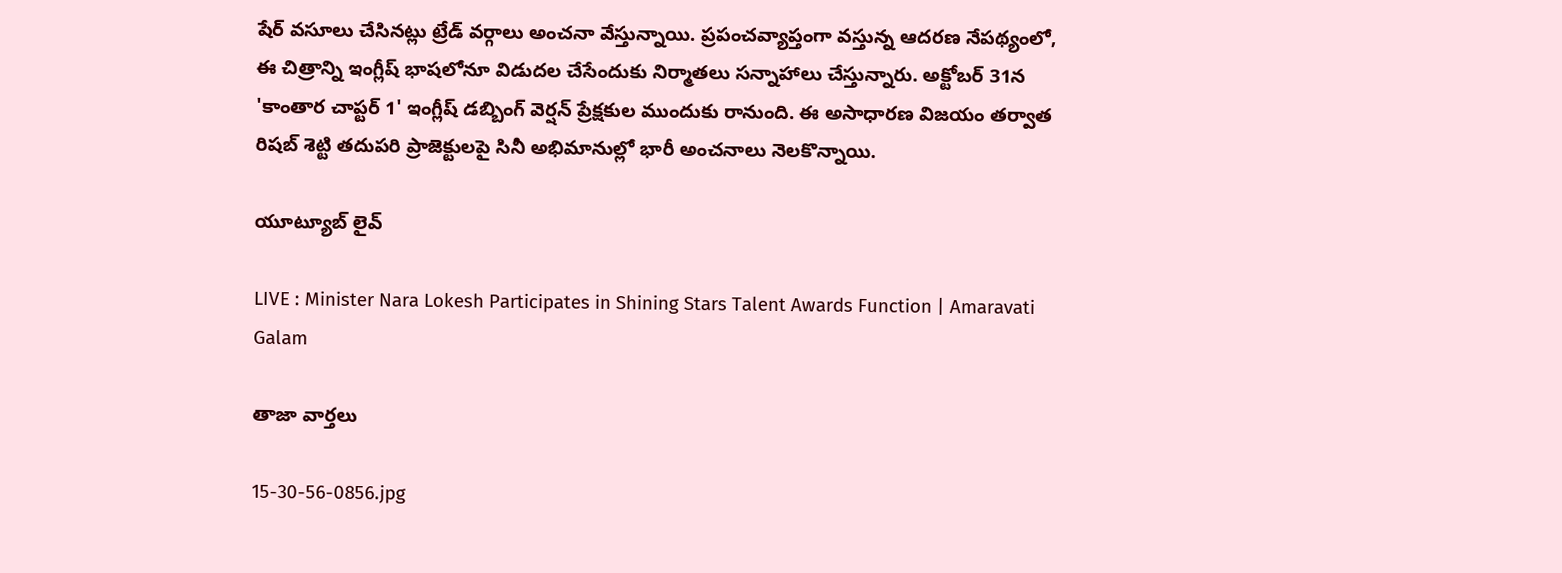షేర్ వసూలు చేసినట్లు ట్రేడ్ వర్గాలు అంచనా వేస్తున్నాయి. ప్రపంచవ్యాప్తంగా వస్తున్న ఆదరణ నేపథ్యంలో, ఈ చిత్రాన్ని ఇంగ్లీష్ భాషలోనూ విడుదల చేసేందుకు నిర్మాతలు సన్నాహాలు చేస్తున్నారు. అక్టోబర్ 31న 'కాంతార చాప్టర్ 1' ఇంగ్లీష్ డబ్బింగ్ వెర్షన్ ప్రేక్షకుల ముందుకు రానుంది. ఈ అసాధారణ విజయం తర్వాత రిషబ్ శెట్టి తదుపరి ప్రాజెక్టులపై సినీ అభిమానుల్లో భారీ అంచనాలు నెలకొన్నాయి.

యూట్యూబ్ లైవ్

LIVE : Minister Nara Lokesh Participates in Shining Stars Talent Awards Function | Amaravati Galam

తాజా వార్తలు

15-30-56-0856.jpg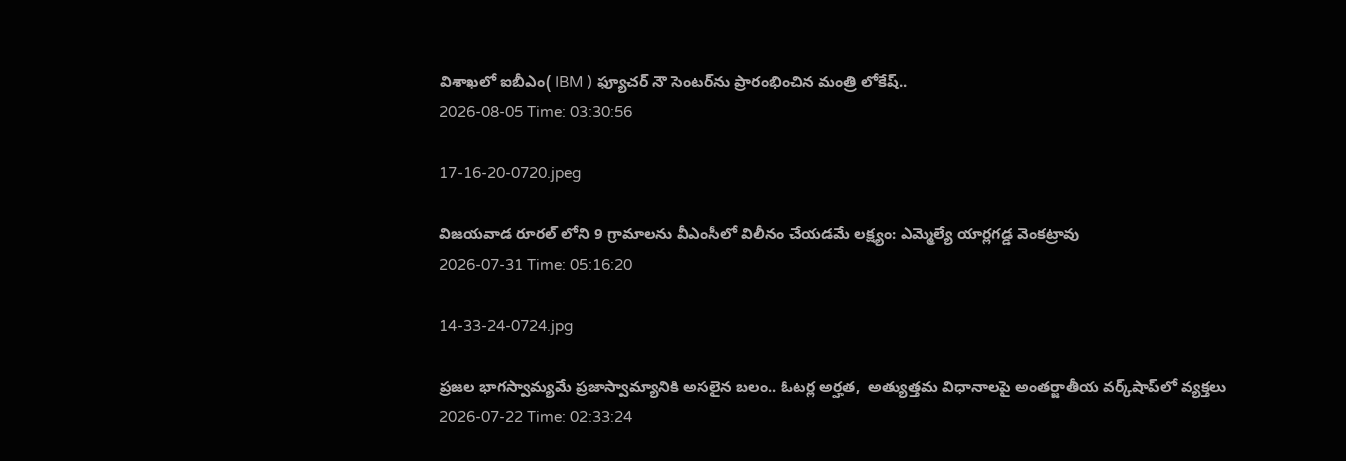విశాఖలో ఐబీఎం( IBM ) ఫ్యూచర్ నౌ సెంటర్‌ను ప్రారంభించిన మంత్రి లోకేష్..
2026-08-05 Time: 03:30:56

17-16-20-0720.jpeg

విజయవాడ రూరల్ లోని 9 గ్రామాలను వీఎంసీలో విలీనం చేయడమే లక్ష్యం: ఎమ్మెల్యే యార్లగడ్డ వెంకట్రావు
2026-07-31 Time: 05:16:20

14-33-24-0724.jpg

ప్ర‌జ‌ల భాగ‌స్వామ్య‌మే ప్రజాస్వామ్యానికి అస‌లైన బ‌లం.. ఓట‌ర్ల అర్హ‌త‌,  అత్యుత్త‌మ విధానాల‌పై అంతర్జాతీయ వ‌ర్క్‌షాప్‌లో వ్యక్తలు
2026-07-22 Time: 02:33:24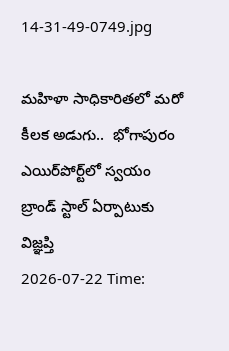14-31-49-0749.jpg

మ‌హిళా సాధికారిత‌లో మ‌రో కీల‌క అడుగు..  భోగాపురం ఎయిర్‌పోర్ట్‌లో స్వ‌యం బ్రాండ్ స్టాల్ ఏర్పాటుకు విజ్ఞ‌ప్తి
2026-07-22 Time: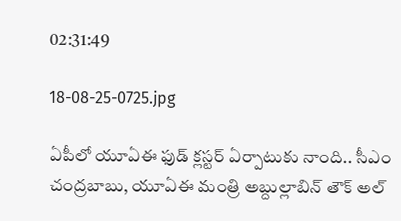02:31:49

18-08-25-0725.jpg

ఏపీలో యూఏఈ ఫుడ్ క్లస్టర్ ఏర్పాటుకు నాంది.. సీఎం చంద్రబాబు, యూఏఈ మంత్రి అబ్దుల్లాబిన్ తౌక్ అల్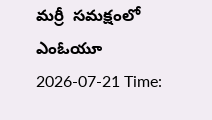మర్రీ  సమక్షంలో ఎంఓయూ
2026-07-21 Time: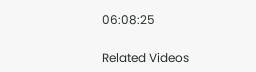06:08:25

Related Videos